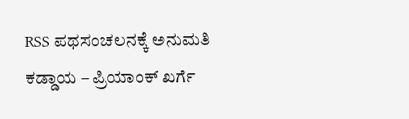RSS ಪಥಸಂಚಲನಕ್ಕೆ ಅನುಮತಿ ಕಡ್ಡಾಯ – ಪ್ರಿಯಾಂಕ್ ಖರ್ಗೆ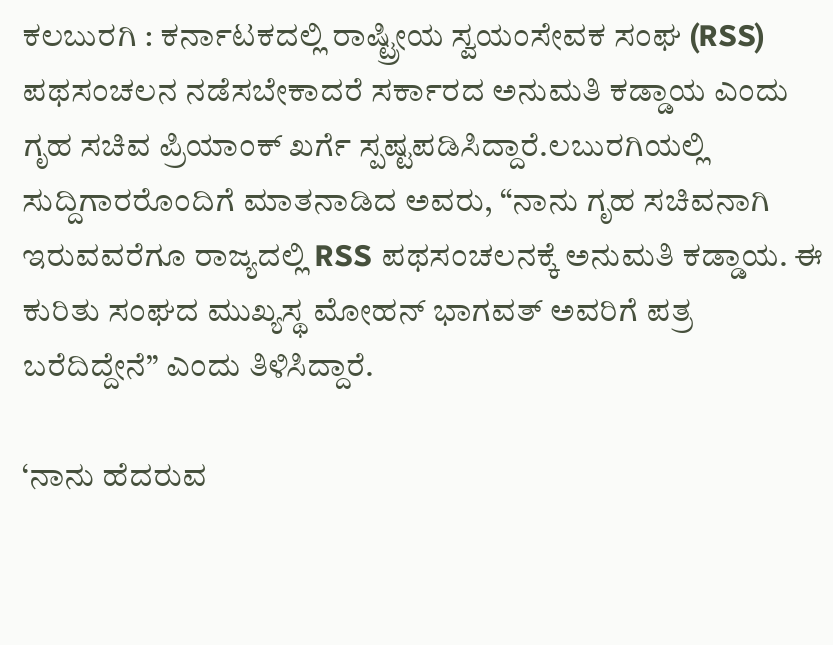ಕಲಬುರಗಿ : ಕರ್ನಾಟಕದಲ್ಲಿ ರಾಷ್ಟ್ರೀಯ ಸ್ವಯಂಸೇವಕ ಸಂಘ (RSS) ಪಥಸಂಚಲನ ನಡೆಸಬೇಕಾದರೆ ಸರ್ಕಾರದ ಅನುಮತಿ ಕಡ್ಡಾಯ ಎಂದು ಗೃಹ ಸಚಿವ ಪ್ರಿಯಾಂಕ್ ಖರ್ಗೆ ಸ್ಪಷ್ಟಪಡಿಸಿದ್ದಾರೆ.ಲಬುರಗಿಯಲ್ಲಿ ಸುದ್ದಿಗಾರರೊಂದಿಗೆ ಮಾತನಾಡಿದ ಅವರು, “ನಾನು ಗೃಹ ಸಚಿವನಾಗಿ ಇರುವವರೆಗೂ ರಾಜ್ಯದಲ್ಲಿ RSS ಪಥಸಂಚಲನಕ್ಕೆ ಅನುಮತಿ ಕಡ್ಡಾಯ. ಈ ಕುರಿತು ಸಂಘದ ಮುಖ್ಯಸ್ಥ ಮೋಹನ್ ಭಾಗವತ್ ಅವರಿಗೆ ಪತ್ರ ಬರೆದಿದ್ದೇನೆ” ಎಂದು ತಿಳಿಸಿದ್ದಾರೆ.

‘ನಾನು ಹೆದರುವ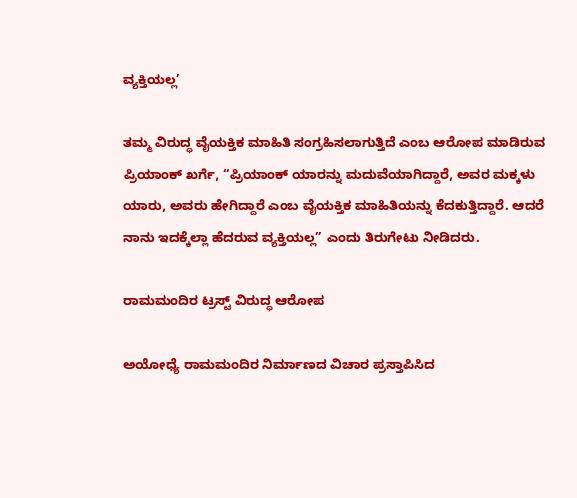ವ್ಯಕ್ತಿಯಲ್ಲ’

ತಮ್ಮ ವಿರುದ್ಧ ವೈಯಕ್ತಿಕ ಮಾಹಿತಿ ಸಂಗ್ರಹಿಸಲಾಗುತ್ತಿದೆ ಎಂಬ ಆರೋಪ ಮಾಡಿರುವ ಪ್ರಿಯಾಂಕ್ ಖರ್ಗೆ, “ಪ್ರಿಯಾಂಕ್ ಯಾರನ್ನು ಮದುವೆಯಾಗಿದ್ದಾರೆ, ಅವರ ಮಕ್ಕಳು ಯಾರು, ಅವರು ಹೇಗಿದ್ದಾರೆ ಎಂಬ ವೈಯಕ್ತಿಕ ಮಾಹಿತಿಯನ್ನು ಕೆದಕುತ್ತಿದ್ದಾರೆ. ಆದರೆ ನಾನು ಇದಕ್ಕೆಲ್ಲಾ ಹೆದರುವ ವ್ಯಕ್ತಿಯಲ್ಲ” ಎಂದು ತಿರುಗೇಟು ನೀಡಿದರು.

ರಾಮಮಂದಿರ ಟ್ರಸ್ಟ್ ವಿರುದ್ಧ ಆರೋಪ

ಅಯೋಧ್ಯೆ ರಾಮಮಂದಿರ ನಿರ್ಮಾಣದ ವಿಚಾರ ಪ್ರಸ್ತಾಪಿಸಿದ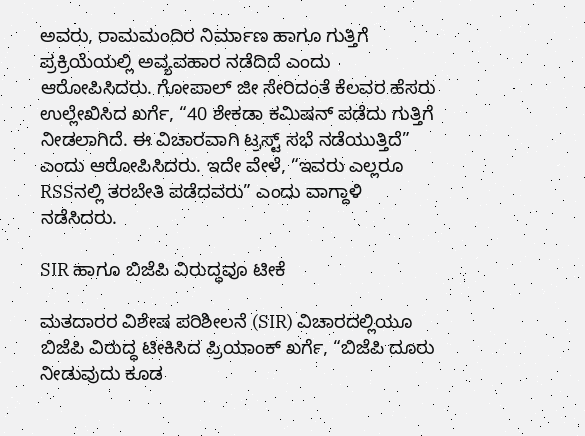ಅವರು, ರಾಮಮಂದಿರ ನಿರ್ಮಾಣ ಹಾಗೂ ಗುತ್ತಿಗೆ ಪ್ರಕ್ರಿಯೆಯಲ್ಲಿ ಅವ್ಯವಹಾರ ನಡೆದಿದೆ ಎಂದು ಆರೋಪಿಸಿದರು. ಗೋಪಾಲ್ ಜೀ ಸೇರಿದಂತೆ ಕೆಲವರ ಹೆಸರು ಉಲ್ಲೇಖಿಸಿದ ಖರ್ಗೆ, “40 ಶೇಕಡಾ ಕಮಿಷನ್ ಪಡೆದು ಗುತ್ತಿಗೆ ನೀಡಲಾಗಿದೆ. ಈ ವಿಚಾರವಾಗಿ ಟ್ರಸ್ಟ್ ಸಭೆ ನಡೆಯುತ್ತಿದೆ” ಎಂದು ಆರೋಪಿಸಿದರು. ಇದೇ ವೇಳೆ, “ಇವರು ಎಲ್ಲರೂ RSSನಲ್ಲಿ ತರಬೇತಿ ಪಡೆದವರು” ಎಂದು ವಾಗ್ದಾಳಿ ನಡೆಸಿದರು.

SIR ಹಾಗೂ ಬಿಜೆಪಿ ವಿರುದ್ಧವೂ ಟೀಕೆ

ಮತದಾರರ ವಿಶೇಷ ಪರಿಶೀಲನೆ (SIR) ವಿಚಾರದಲ್ಲಿಯೂ ಬಿಜೆಪಿ ವಿರುದ್ಧ ಟೀಕಿಸಿದ ಪ್ರಿಯಾಂಕ್ ಖರ್ಗೆ, “ಬಿಜೆಪಿ ದೂರು ನೀಡುವುದು ಕೂಡ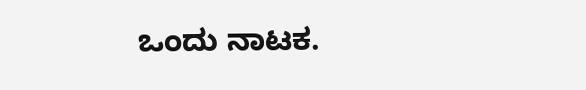ಒಂದು ನಾಟಕ.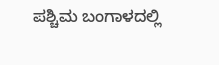ಪಶ್ಚಿಮ ಬಂಗಾಳದಲ್ಲಿ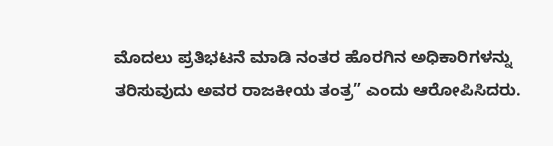ಮೊದಲು ಪ್ರತಿಭಟನೆ ಮಾಡಿ ನಂತರ ಹೊರಗಿನ ಅಧಿಕಾರಿಗಳನ್ನು ತರಿಸುವುದು ಅವರ ರಾಜಕೀಯ ತಂತ್ರ” ಎಂದು ಆರೋಪಿಸಿದರು.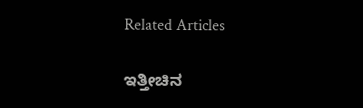Related Articles

ಇತ್ತೀಚಿನ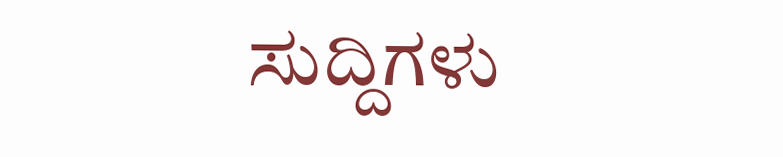ಸುದ್ದಿಗಳು